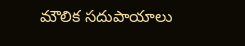మౌలిక సదుపాయాలు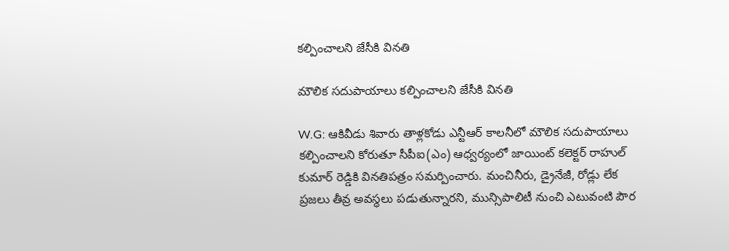కల్పించాలని జేసీకి వినతి

మౌలిక సదుపాయాలు కల్పించాలని జేసీకి వినతి

W.G: ఆకివీడు శివారు తాళ్లకోడు ఎన్టీఆర్ కాలనీలో మౌలిక సదుపాయాలు కల్పించాలని కోరుతూ సీపీఐ(ఎం) ఆధ్వర్యంలో జాయింట్ కలెక్టర్ రాహుల్ కుమార్ రెడ్డికి వినతిపత్రం సమర్పించారు. మంచినీరు, డ్రైనేజీ, రోడ్లు లేక ప్రజలు తీవ్ర అవస్థలు పడుతున్నారని, మున్సిపాలిటీ నుంచి ఎటువంటి పౌర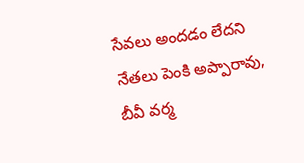సేవలు అందడం లేదని నేతలు పెంకి అప్పారావు, బీవీ వర్మ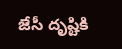జేసీ దృష్టికి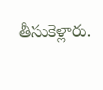తీసుకెళ్లారు.